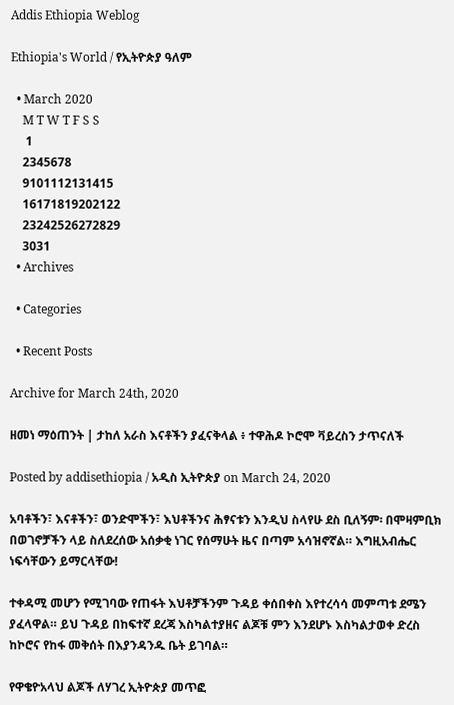Addis Ethiopia Weblog

Ethiopia's World / የኢትዮጵያ ዓለም

  • March 2020
    M T W T F S S
     1
    2345678
    9101112131415
    16171819202122
    23242526272829
    3031
  • Archives

  • Categories

  • Recent Posts

Archive for March 24th, 2020

ዘመነ ማዕጠንት | ታከለ አራስ እናቶችን ያፈናቅላል ፥ ተዋሕዶ ኮሮሞ ቫይረስን ታጥናለች

Posted by addisethiopia / አዲስ ኢትዮጵያ on March 24, 2020

አባቶችን፣ እናቶችን፣ ወንድሞችን፣ እህቶችንና ሕፃናቱን እንዲህ ስላየሁ ደስ ቢለኝም፡ በሞዛምቢክ በወገኖቻችን ላይ ስለደረሰው አሰቃቂ ነገር የሰማሁት ዜና በጣም አሳዝኖኛል። እግዚአብሔር ነፍሳቸውን ይማርላቸው!

ተቀዳሚ መሆን የሚገባው የጠፋት እህቶቻችንም ጉዳይ ቀሰበቀስ እየተረሳሳ መምጣቱ ደሜን ያፈላዋል። ይህ ጉዳይ በከፍተኛ ደረጃ እስካልተያዘና ልጆቹ ምን እንደሆኑ እስካልታወቀ ድረስ ከኮሮና የከፋ መቅሰት በእያንዳንዱ ቤት ይገባል።

የዋቄዮአላህ ልጆች ለሃገረ ኢትዮጵያ መጥፎ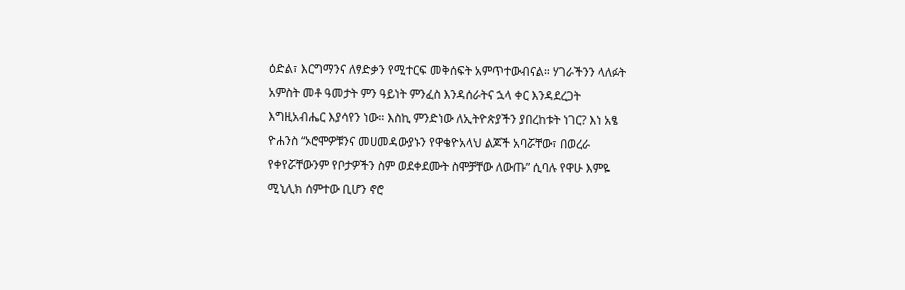ዕድል፣ እርግማንና ለፃድቃን የሚተርፍ መቅሰፍት አምጥተውብናል። ሃገራችንን ላለፉት አምስት መቶ ዓመታት ምን ዓይነት ምንፈስ እንዳሰራትና ኋላ ቀር እንዳደረጋት እግዚአብሔር እያሳየን ነው። እስኪ ምንድነው ለኢትዮጵያችን ያበረከቱት ነገር? እነ አፄ ዮሐንስ “ኦሮሞዎቹንና መሀመዳውያኑን የዋቄዮአላህ ልጆች አባሯቸው፣ በወረራ የቀየሯቸውንም የቦታዎችን ስም ወደቀደሙት ስሞቻቸው ለውጡ” ሲባሉ የዋሁ እምዬ ሚኒሊክ ሰምተው ቢሆን ኖሮ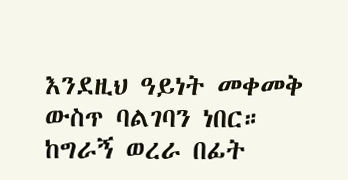እንደዚህ ዓይነት መቀመቅ ውስጥ ባልገባን ነበር። ከግራኝ ወረራ በፊት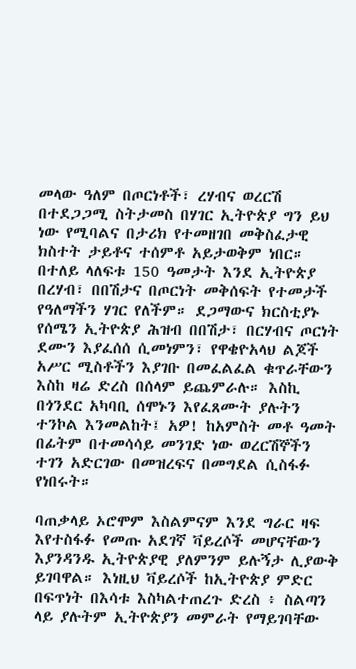መላው ዓለም በጦርነቶች፣ ረሃብና ወረርሽ በተደጋጋሚ ስትታመስ በሃገር ኢትዮጵያ ግን ይህ ነው የሚባልና በታሪክ የተመዘገበ መቅስፈታዊ ክስተት ታይቶና ተሰምቶ አይታወቅም ነበር። በተለይ ላለፍቱ 150 ዓመታት እንደ ኢትዮጵያ በረሃብ፣ በበሽታና በጦርነት መቅሰፍት የተመታች የዓለማችን ሃገር የለችም። ደጋማውና ክርስቲያኑ የሰሜን ኢትዮጵያ ሕዝብ በበሽታ፣ በርሃብና ጦርነት ደሙን እያፈሰሰ ሲመነምን፣ የዋቄዮአላህ ልጆች አሥር ሚስቶችን እያገቡ በመፈልፈል ቁጥራቸውን እስከ ዛሬ ድረስ በሰላም ይጨምራሉ። እስኪ በጎንደር አካባቢ ሰሞኑን እየፈጸሙት ያሉትን ተንኮል እንመልከት፤ አዎ! ከአምስት መቶ ዓመት በፊትም በተመሳሳይ መንገድ ነው ወረርሽኞችን ተገን አድርገው በመዝረፍና በመግደል ሲስፋፉ የነበሩት።

ባጠቃላይ ኦሮሞም እስልምናም እንደ ግራር ዛፍ እየተስፋፉ የመጡ አደገኛ ቫይረሶች መሆናቸውን እያንዳንዱ ኢትዮጵያዊ ያለምንም ይሉኝታ ሊያውቅ ይገባዋል። እነዚህ ቫይረሶች ከኢትዮጵያ ምድር በፍጥነት በእሳቱ እስካልተጠረጉ ድረስ ፥ ስልጣን ላይ ያሉትም ኢትዮጵያን መምራት የማይገባቸው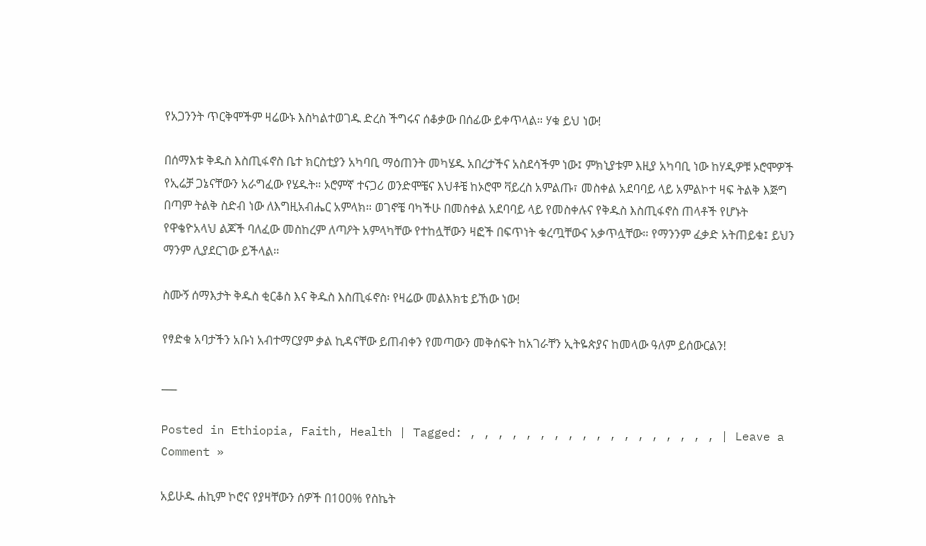የአጋንንት ጥርቅሞችም ዛሬውኑ እስካልተወገዱ ድረስ ችግሩና ሰቆቃው በሰፊው ይቀጥላል። ሃቁ ይህ ነው!

በሰማእቱ ቅዱስ እስጢፋኖስ ቤተ ክርስቲያን አካባቢ ማዕጠንት መካሄዱ አበረታችና አስደሳችም ነው፤ ምክኒያቱም እዚያ አካባቢ ነው ከሃዲዎቹ ኦሮሞዎች የኢሬቻ ጋኔናቸውን አራግፈው የሄዱት። ኦሮምኛ ተናጋሪ ወንድሞቼና እህቶቼ ከኦሮሞ ቫይረስ አምልጡ፣ መስቀል አደባባይ ላይ አምልኮተ ዛፍ ትልቅ እጅግ በጣም ትልቅ ስድብ ነው ለእግዚአብሔር አምላክ። ወገኖቼ ባካችሁ በመስቀል አደባባይ ላይ የመስቀሉና የቅዱስ እስጢፋኖስ ጠላቶች የሆኑት የዋቄዮአላህ ልጆች ባለፈው መስከረም ለጣዖት አምላካቸው የተከሏቸውን ዛፎች በፍጥነት ቁረጧቸውና አቃጥሏቸው። የማንንም ፈቃድ አትጠይቁ፤ ይህን ማንም ሊያደርገው ይችላል።

ስሙኝ ሰማእታት ቅዱስ ቂርቆስ እና ቅዱስ እስጢፋኖስ፡ የዛሬው መልእክቴ ይኸው ነው!

የፃድቁ አባታችን አቡነ አብተማርያም ቃል ኪዳናቸው ይጠብቀን የመጣውን መቅሰፍት ከአገራቸን ኢትዬጵያና ከመላው ዓለም ይሰውርልን!

___

Posted in Ethiopia, Faith, Health | Tagged: , , , , , , , , , , , , , , , , , , | Leave a Comment »

አይሁዱ ሐኪም ኮሮና የያዛቸውን ሰዎች በ100% የስኬት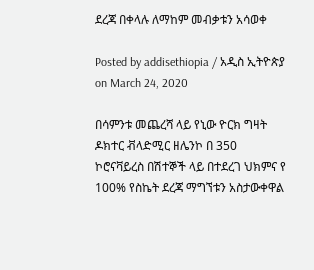ደረጃ በቀላሉ ለማከም መብቃቱን አሳወቀ

Posted by addisethiopia / አዲስ ኢትዮጵያ on March 24, 2020

በሳምንቱ መጨረሻ ላይ የኒው ዮርክ ግዛት ዶክተር ቭላድሚር ዘሌንኮ በ 350 ኮሮናቫይረስ በሽተኞች ላይ በተደረገ ህክምና የ 100% የስኬት ደረጃ ማግኘቱን አስታውቀዋል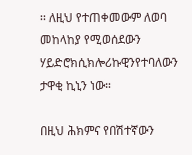፡፡ ለዚህ የተጠቀመውም ለወባ መከላከያ የሚወሰደውን ሃይድሮክሲክሎሪኩዊንየተባለውን ታዋቂ ኪኒን ነው።

በዚህ ሕክምና የበሽተኛውን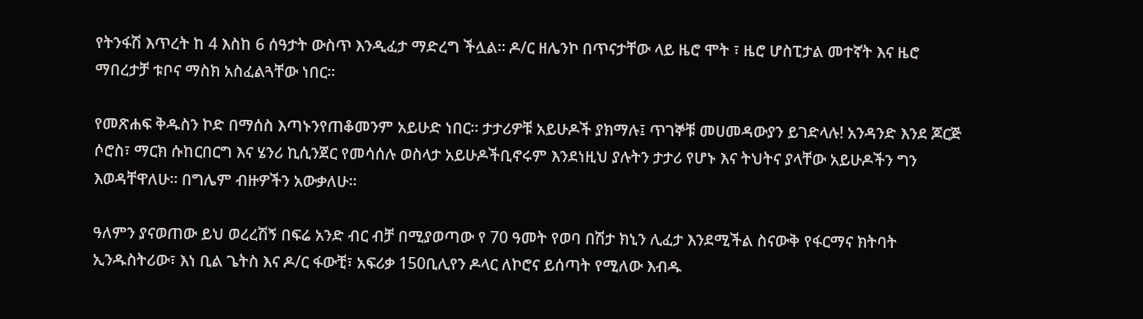የትንፋሽ እጥረት ከ 4 እስከ 6 ሰዓታት ውስጥ እንዲፈታ ማድረግ ችሏል፡፡ ዶ/ር ዘሌንኮ በጥናታቸው ላይ ዜሮ ሞት ፣ ዜሮ ሆስፒታል መተኛት እና ዜሮ ማበረታቻ ቱቦና ማስክ አስፈልጓቸው ነበር።

የመጽሐፍ ቅዱስን ኮድ በማሰስ እጣኑንየጠቆመንም አይሁድ ነበር። ታታሪዎቹ አይሁዶች ያክማሉ፤ ጥገኞቹ መሀመዳውያን ይገድላሉ! አንዳንድ እንደ ጆርጅ ሶሮስ፣ ማርክ ሱከርበርግ እና ሄንሪ ኪሲንጀር የመሳሰሉ ወስላታ አይሁዶችቢኖሩም እንደነዚህ ያሉትን ታታሪ የሆኑ እና ትህትና ያላቸው አይሁዶችን ግን እወዳቸዋለሁ። በግሌም ብዙዎችን አውቃለሁ።

ዓለምን ያናወጠው ይህ ወረረሽኝ በፍሬ አንድ ብር ብቻ በሚያወጣው የ 70 ዓመት የወባ በሽታ ክኒን ሊፈታ እንደሚችል ስናውቅ የፋርማና ክትባት ኢንዱስትሪው፣ እነ ቢል ጌትስ እና ዶ/ር ፋውቺ፣ አፍሪቃ 150ቢሊየን ዶላር ለኮሮና ይሰጣት የሚለው እብዱ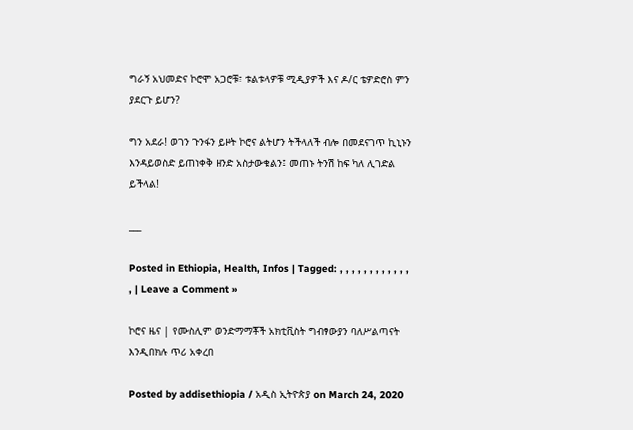ግራኝ አህመድና ኮሮሞ አጋሮቹ፣ ቱልቱላዎቹ ሚዲያዎች እና ዶ/ር ቴዎድሮስ ምን ያደርጉ ይሆን?

ግን አደራ! ወገን ጉንፋን ይዞት ኮሮና ልትሆን ትችላለች ብሎ በመደናገጥ ኪኒኑን እንዳይወስድ ይጠነቀቅ ዘንድ አስታውቁልን፤ መጠኑ ትንሽ ከፍ ካለ ሊገድል ይችላል!

___

Posted in Ethiopia, Health, Infos | Tagged: , , , , , , , , , , , , , | Leave a Comment »

ኮሮና ዜና | የሙስሊም ወንድማማቾች አክቲቪስት ግብፃውያን ባለሥልጣናት እንዲበክሉ ጥሪ አቀረበ

Posted by addisethiopia / አዲስ ኢትዮጵያ on March 24, 2020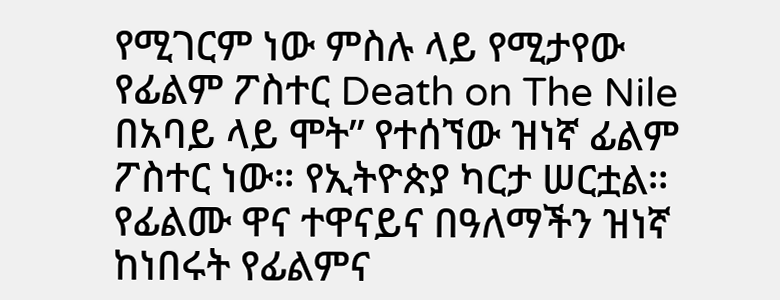የሚገርም ነው ምስሉ ላይ የሚታየው የፊልም ፖስተር Death on The Nile በአባይ ላይ ሞት” የተሰኘው ዝነኛ ፊልም ፖስተር ነው። የኢትዮጵያ ካርታ ሠርቷል። የፊልሙ ዋና ተዋናይና በዓለማችን ዝነኛ ከነበሩት የፊልምና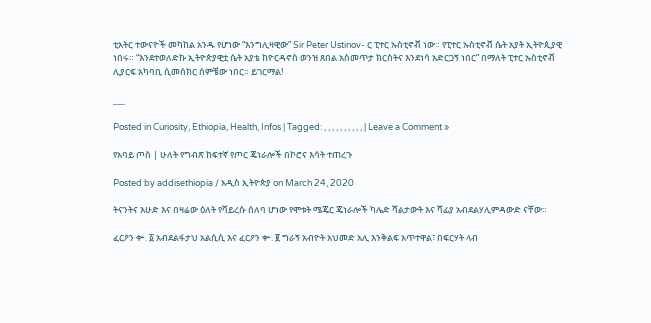ቲአትር ተውናዮች መካከል አንዱ የሆነው “እንግሊዛዊው” Sir Peter Ustinov- ር ፒተር ኡስቲኖቭ ነው። የፒተር ኡስቲኖቭ ሴት አያት ኢትዮጲያዊ ነበሩ። “እንደተወለድኩ ኢትዮጵያዊቷ ሴት አያቴ ከዮርዳኖስ ወንዝ ጸበል አስመጥታ ክርስትና እንደነሳ አድርጋኝ ነበር” በማለት ፒተር ኡስቲኖቭ ሊያርፍ አካባቢ ሲመሰክር ሰምቼው ነበር። ይገርማል!

___

Posted in Curiosity, Ethiopia, Health, Infos | Tagged: , , , , , , , , , , | Leave a Comment »

የአባይ ጦስ | ሁለት የግብጽ ከፍተኛ የጦር ጄነራሎች በኮሮና እሳት ተጠረጉ

Posted by addisethiopia / አዲስ ኢትዮጵያ on March 24, 2020

ትናንትና እሁድ እና በዛሬው ዕለት የቫይረሱ ሰለባ ሆነው የሞቱት ሜጄር ጄነራሎች ካሌድ ሻልታውት እና ሻፊያ አብደልሃሊምዳውድ ናቸው።

ፈርዖን ቍ. ፩ አብደልፋታህ አልሲሲ እና ፈርዖን ቍ. ፪ ግራኝ አብዮት አህመድ አሊ እንቅልፍ አጥተዋል፣ በፍርሃት ላብ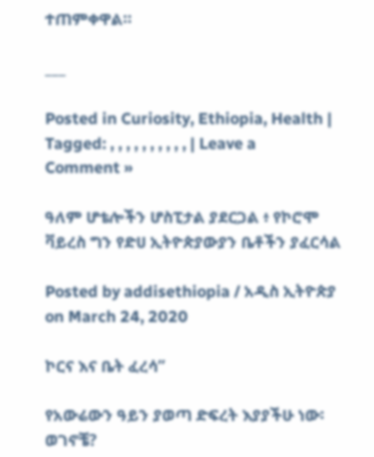ተጠምቀዋል።

___

Posted in Curiosity, Ethiopia, Health | Tagged: , , , , , , , , , , | Leave a Comment »

ዓለም ሆቴሎችን ሆስፒታል ያደርጋል ፥ የኮሮሞ ቫይረስ ግን የድሀ ኢትዮጵያውያን ቤቶችን ያፈርሳል

Posted by addisethiopia / አዲስ ኢትዮጵያ on March 24, 2020

ኮርና እና ቤት ፈረሳ”

የአውሬውን ዓይን ያወጣ ድፍረት እያያችሁ ነው፡ ወገኖቼ?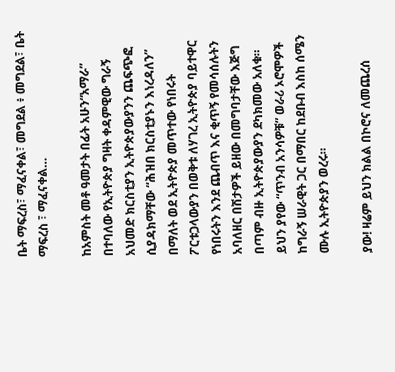ቤት ማፍረስ፣ ማፈናቀል፣ መግደል ፥ መግደል፣ ቤት ማፍረስ ፣ ማፈናቀል…

ከአምስት መቶ ዓመታት በፊት አሁን“አማራ” በተባለው የኢትዮጵያ ግዛት ቀዳምዊው ግራኝ አህመድ ክርስቲያን ኢትዮጵያውያንን ጨፍጭፎ ሲያዳክማቸው “ሕዝበ ክርስቲያኑን እነረዳለን” በማለት ወደ ኢትዮጵያ መጥተው የነበሩት ፖርቱጋላውያን በወቅቱ ለሃገረ ኢትዮጵያ ባይተዋር የነበሩትን እንደ ጨብጥ እና ቂጥኝ የመሳሰሉትን አባለዘር በሽታዎች ይዘው በመግባታቸው እጅግ በጣም ብዙ ኢትዮጵያውያን ደካክመው አለቁ። ይህን ያየው “ጥንብ አንሳዎቹ” ወራሪ ኦሮሞዎች ከግራኝ ሠራዊት ጋር በማበር ከደቡብ እስከ ሰሜን ሙሉ ኢትዮጵያን ወረሩ።

ያው! ዛሬም ይህን ክልል በኮሮና ለመጨረሰ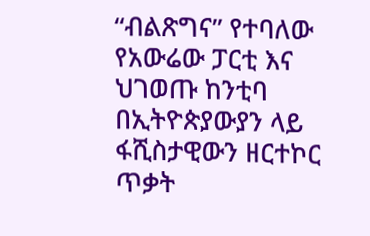“ብልጽግና” የተባለው የአውሬው ፓርቲ እና ህገወጡ ከንቲባ በኢትዮጵያውያን ላይ ፋሺስታዊውን ዘርተኮር ጥቃት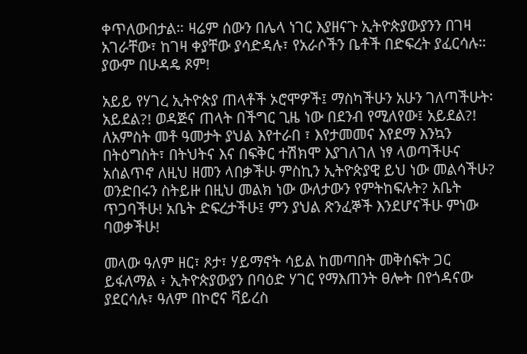ቀጥለውበታል። ዛሬም ሰውን በሌላ ነገር እያዘናጉ ኢትዮጵያውያንን በገዛ አገራቸው፣ ከገዛ ቀያቸው ያሳድዳሉ፣ የአራሶችን ቤቶች በድፍረት ያፈርሳሉ። ያውም በሁዳዴ ጾም!

አይይ የሃገረ ኢትዮጵያ ጠላቶች ኦሮሞዎች፤ ማስካችሁን አሁን ገለጣችሁት፡ አይደል?! ወዳጅና ጠላት በችግር ጊዜ ነው በደንብ የሚለየው፤ አይደል?! ለአምስት መቶ ዓመታት ያህል እየተራበ ፣ እየታመመና እየደማ እንኳን በትዕግስት፣ በትህትና እና በፍቅር ተሽክሞ እያገለገለ ነፃ ላወጣችሁና አሰልጥኖ ለዚህ ዘመን ላበቃችሁ ምስኪን ኢትዮጵያዊ ይህ ነው መልሳችሁ? ወንድበሩን ስትይዙ በዚህ መልክ ነው ውለታውን የምትከፍሉት? አቤት ጥጋባችሁ! አቤት ድፍረታችሁ፤ ምን ያህል ጽንፈኞች እንደሆናችሁ ምነው ባወቃችሁ!

መላው ዓለም ዘር፣ ጾታ፣ ሃይማኖት ሳይል ከመጣበት መቅሰፍት ጋር ይፋለማል ፥ ኢትዮጵያውያን በባዕድ ሃገር የማእጠንት ፀሎት በየጎዳናው ያደርሳሉ፣ ዓለም በኮሮና ቫይረስ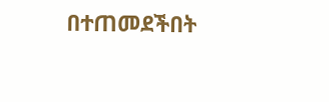በተጠመደችበት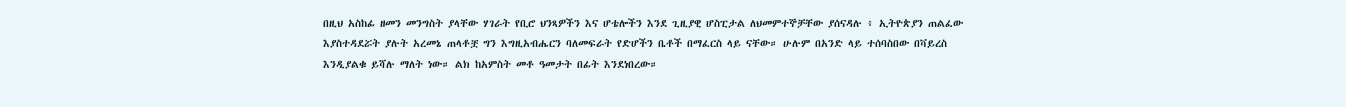በዚህ አስከፊ ዘመን መንግስት ያላቸው ሃገራት የቢሮ ህንጻዎችን እና ሆቴሎችን እንደ ጊዚያዊ ሆስፒታል ለህመምተኞቻቸው ያሰናዳሉ ፥ ኢትዮጵያን ጠልፈው እያስተዳደሯት ያሉት አረመኔ ጠላቶቿ ግን እግዚአብሔርን ባለመፍራት የድሆችን ቤቶች በማፈርስ ላይ ናቸው። ሁሉም በአንድ ላይ ተሰባስበው በቫይረስ እንዲያልቁ ይሻሉ ማለት ነው። ልክ ከአምስት መቶ ዓመታት በፊት እንደነበረው።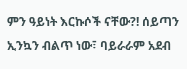ምን ዓይነት እርኩሶች ናቸው?! ሰይጣን ኢንኳን ብልጥ ነው፣ ባይራራም አደብ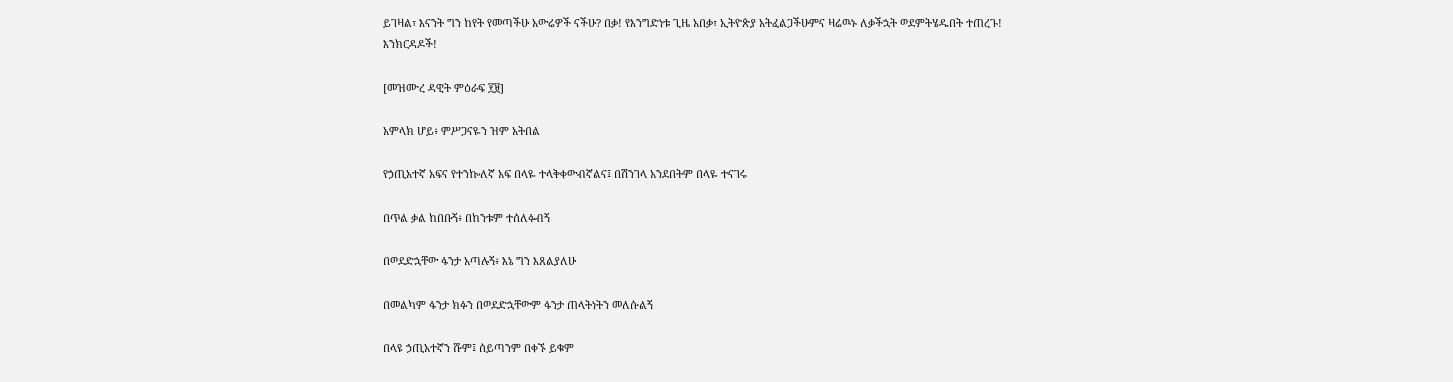ይገዛል፣ እናንት ግን ከየት የመጣችሁ አውሬዎች ናችሁ? በቃ! የእንግድነቱ ጊዜ አበቃ፣ ኢትዮጵያ አትፈልጋችሁምና ዛሬዉኑ ለቃችኋት ወደምትሄዱበት ተጠረጉ! እንክርዳዶች!

[መዝሙረ ዳዊት ምዕራፍ ፻፱]

አምላክ ሆይ፥ ምሥጋናዬን ዝም አትበል

የኃጢአተኛ አፍና የተንኰለኛ አፍ በላዬ ተላቅቀውብኛልና፤ በሽንገላ አንደበትም በላዬ ተናገሩ

በጥል ቃል ከበቡኝ፥ በከንቱም ተሰለፉብኝ

በወደድኋቸው ፋንታ አጣሉኝ፥ እኔ ግን እጸልያለሁ

በመልካም ፋንታ ክፉን በወደድኋቸውም ፋንታ ጠላትነትን መለሱልኝ

በላዩ ኃጢአተኛን ሹም፤ ሰይጣንም በቀኙ ይቁም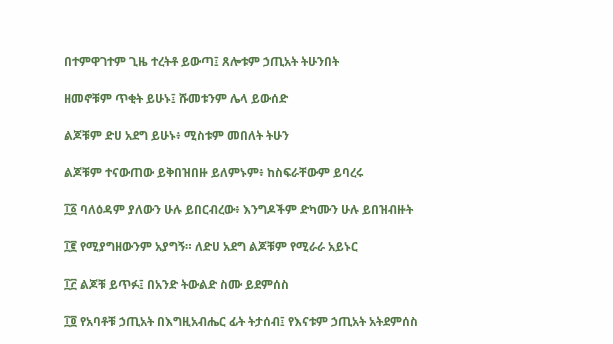በተምዋገተም ጊዜ ተረትቶ ይውጣ፤ ጸሎቱም ኃጢአት ትሁንበት

ዘመኖቹም ጥቂት ይሁኑ፤ ሹመቱንም ሌላ ይውሰድ

ልጆቹም ድሀ አደግ ይሁኑ፥ ሚስቱም መበለት ትሁን

ልጆቹም ተናውጠው ይቅበዝበዙ ይለምኑም፥ ከስፍራቸውም ይባረሩ

፲፩ ባለዕዳም ያለውን ሁሉ ይበርብረው፥ እንግዶችም ድካሙን ሁሉ ይበዝብዙት

፲፪ የሚያግዘውንም አያግኝ። ለድሀ አደግ ልጆቹም የሚራራ አይኑር

፲፫ ልጆቹ ይጥፉ፤ በአንድ ትውልድ ስሙ ይደምሰስ

፲፬ የአባቶቹ ኃጢአት በእግዚአብሔር ፊት ትታሰብ፤ የእናቱም ኃጢአት አትደምሰስ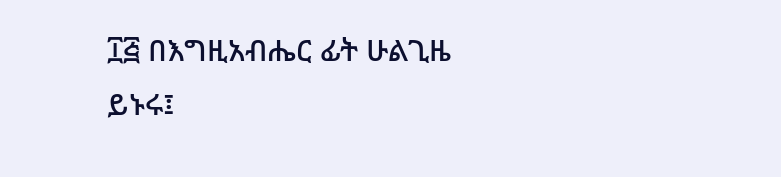፲፭ በእግዚአብሔር ፊት ሁልጊዜ ይኑሩ፤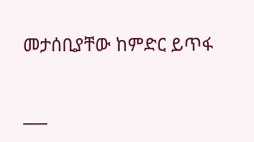መታሰቢያቸው ከምድር ይጥፋ

___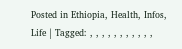Posted in Ethiopia, Health, Infos, Life | Tagged: , , , , , , , , , , ,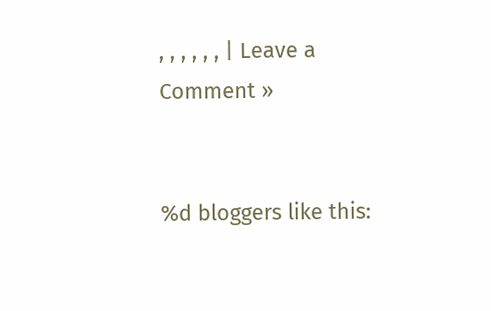, , , , , , | Leave a Comment »


%d bloggers like this: